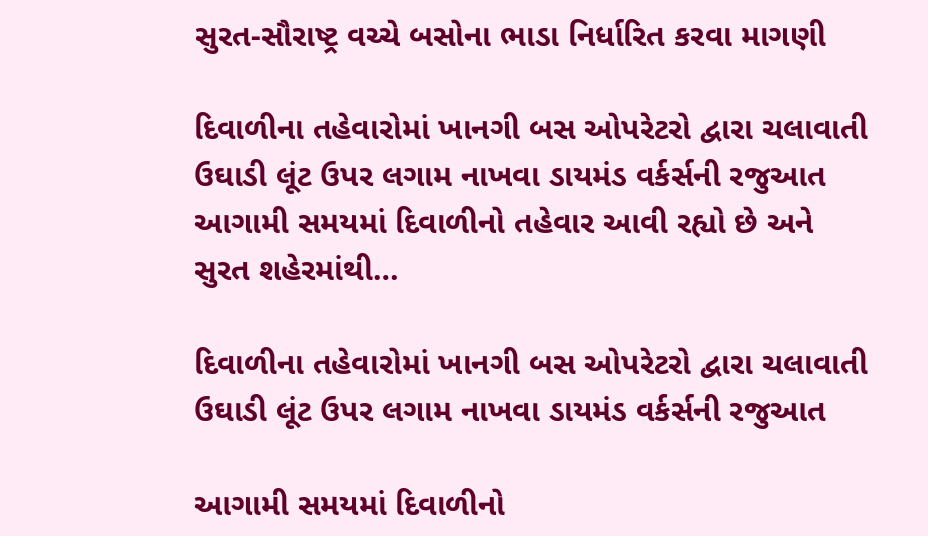સુરત-સૌરાષ્ટ્ર વચ્ચે બસોના ભાડા નિર્ધારિત કરવા માગણી

દિવાળીના તહેવારોમાં ખાનગી બસ ઓપરેટરો દ્વારા ચલાવાતી ઉઘાડી લૂંટ ઉપર લગામ નાખવા ડાયમંડ વર્કર્સની રજુઆત આગામી સમયમાં દિવાળીનો તહેવાર આવી રહ્યો છે અને સુરત શહેરમાંથી…

દિવાળીના તહેવારોમાં ખાનગી બસ ઓપરેટરો દ્વારા ચલાવાતી ઉઘાડી લૂંટ ઉપર લગામ નાખવા ડાયમંડ વર્કર્સની રજુઆત

આગામી સમયમાં દિવાળીનો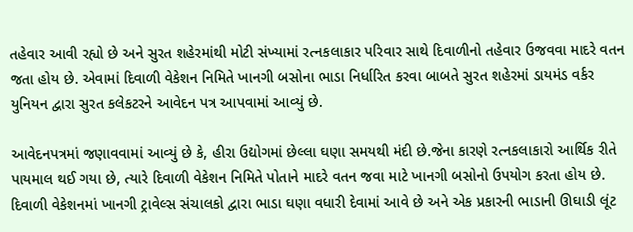તહેવાર આવી રહ્યો છે અને સુરત શહેરમાંથી મોટી સંખ્યામાં રત્નકલાકાર પરિવાર સાથે દિવાળીનો તહેવાર ઉજવવા માદરે વતન જતા હોય છે. એવામાં દિવાળી વેકેશન નિમિતે ખાનગી બસોના ભાડા નિર્ધારિત કરવા બાબતે સુરત શહેરમાં ડાયમંડ વર્કર યુનિયન દ્વારા સુરત કલેકટરને આવેદન પત્ર આપવામાં આવ્યું છે.

આવેદનપત્રમાં જણાવવામાં આવ્યું છે કે, હીરા ઉદ્યોગમાં છેલ્લા ઘણા સમયથી મંદી છે.જેના કારણે રત્નકલાકારો આર્થિક રીતે પાયમાલ થઈ ગયા છે, ત્યારે દિવાળી વેકેશન નિમિતે પોતાને માદરે વતન જવા માટે ખાનગી બસોનો ઉપયોગ કરતા હોય છે. દિવાળી વેકેશનમાં ખાનગી ટ્રાવેલ્સ સંચાલકો દ્વારા ભાડા ઘણા વધારી દેવામાં આવે છે અને એક પ્રકારની ભાડાની ઊઘાડી લૂંટ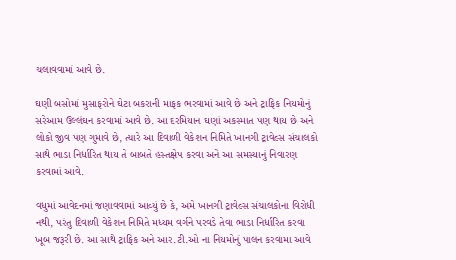ચલાવવામાં આવે છે.

ઘણી બસોમાં મુસાફરોને ઘેટા બકરાની માફક ભરવામાં આવે છે અને ટ્રાફિક નિયમોનું સરેઆમ ઉલ્લંઘન કરવામાં આવે છે. આ દરમિયાન ઘણાં અકસ્માત પણ થાય છે અને લોકો જીવ પણ ગુમાવે છે, ત્યારે આ દિવાળી વેકેશન નિમિતે ખાનગી ટ્રાવેલ્સ સંચાલકો સાથે ભાડા નિર્ધારિત થાય તે બાબતે હસ્તક્ષેપ કરવા અને આ સમસ્યાનું નિવારણ કરવામાં આવે.

વધુમાં આવેદનમાં જણાવવામાં આવ્યું છે કે, અમે ખાનગી ટ્રાવેલ્સ સંચાલકોના વિરોધી નથી, પરંતુ દિવાળી વેકેશન નિમિતે મધ્યમ વર્ગને પરવડે તેવા ભાડા નિર્ધારિત કરવા ખૂબ જરૂરી છે. આ સાથે ટ્રાફિક અને આર.ટી.ઓ ના નિયમોનું પાલન કરવામા આવે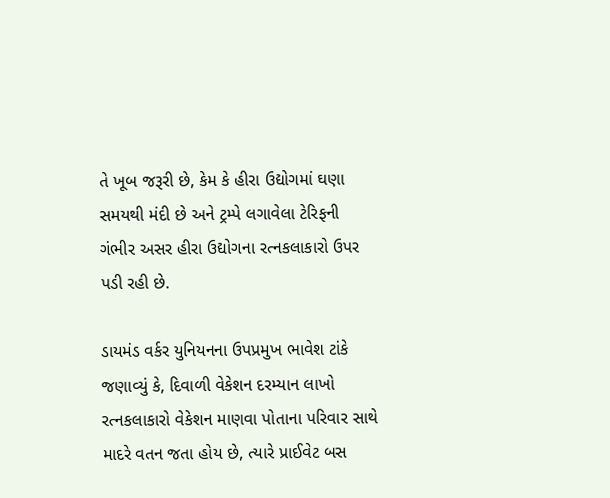તે ખૂબ જરૂરી છે, કેમ કે હીરા ઉદ્યોગમાં ઘણા સમયથી મંદી છે અને ટ્રમ્પે લગાવેલા ટેરિફની ગંભીર અસર હીરા ઉદ્યોગના રત્નકલાકારો ઉપર પડી રહી છે.

ડાયમંડ વર્કર યુનિયનના ઉપપ્રમુખ ભાવેશ ટાંકે જણાવ્યું કે, દિવાળી વેકેશન દરમ્યાન લાખો રત્નકલાકારો વેકેશન માણવા પોતાના પરિવાર સાથે માદરે વતન જતા હોય છે, ત્યારે પ્રાઈવેટ બસ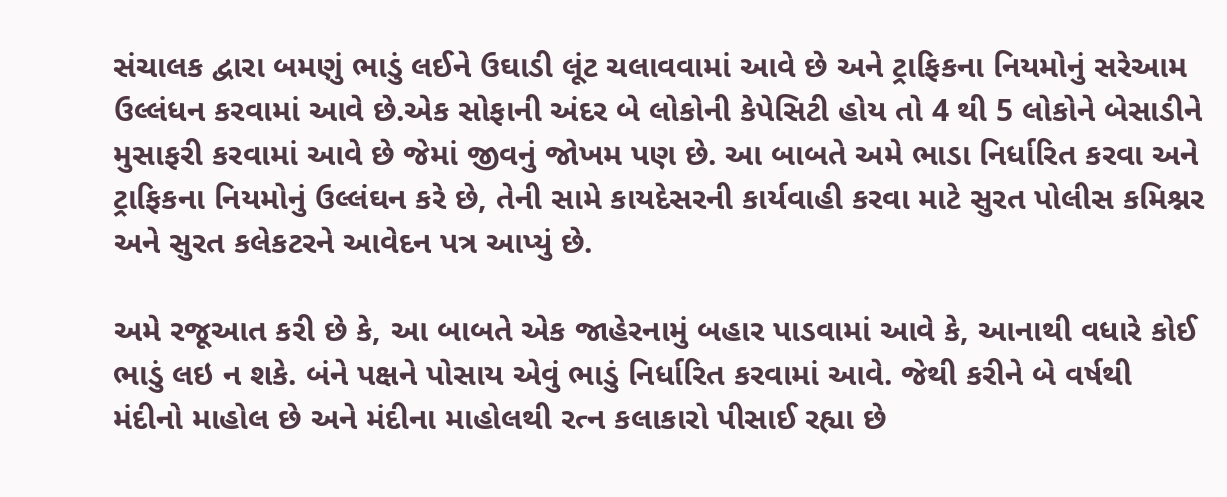સંચાલક દ્વારા બમણું ભાડું લઈને ઉઘાડી લૂંટ ચલાવવામાં આવે છે અને ટ્રાફિકના નિયમોનું સરેઆમ ઉલ્લંધન કરવામાં આવે છે.એક સોફાની અંદર બે લોકોની કેપેસિટી હોય તો 4 થી 5 લોકોને બેસાડીને મુસાફરી કરવામાં આવે છે જેમાં જીવનું જોખમ પણ છે. આ બાબતે અમે ભાડા નિર્ધારિત કરવા અને ટ્રાફિકના નિયમોનું ઉલ્લંઘન કરે છે, તેની સામે કાયદેસરની કાર્યવાહી કરવા માટે સુરત પોલીસ કમિશ્નર અને સુરત કલેકટરને આવેદન પત્ર આપ્યું છે.

અમે રજૂઆત કરી છે કે, આ બાબતે એક જાહેરનામું બહાર પાડવામાં આવે કે, આનાથી વધારે કોઈ ભાડું લઇ ન શકે. બંને પક્ષને પોસાય એવું ભાડું નિર્ધારિત કરવામાં આવે. જેથી કરીને બે વર્ષથી મંદીનો માહોલ છે અને મંદીના માહોલથી રત્ન કલાકારો પીસાઈ રહ્યા છે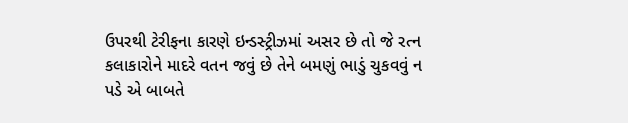ઉપરથી ટેરીફના કારણે ઇન્ડસ્ટ્રીઝમાં અસર છે તો જે રત્ન કલાકારોને માદરે વતન જવું છે તેને બમણું ભાડું ચુકવવું ન પડે એ બાબતે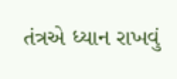તંત્રએ ધ્યાન રાખવું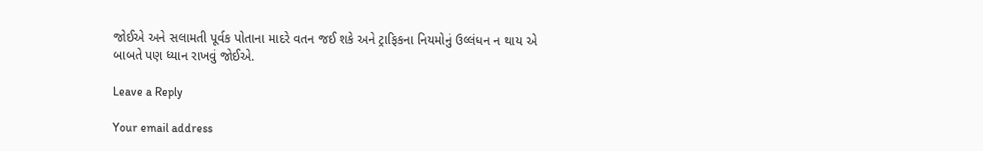જોઈએ અને સલામતી પૂર્વક પોતાના માદરે વતન જઈ શકે અને ટ્રાફિકના નિયમોનું ઉલ્લંધન ન થાય એ બાબતે પણ ધ્યાન રાખવું જોઈએ.

Leave a Reply

Your email address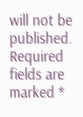will not be published. Required fields are marked *